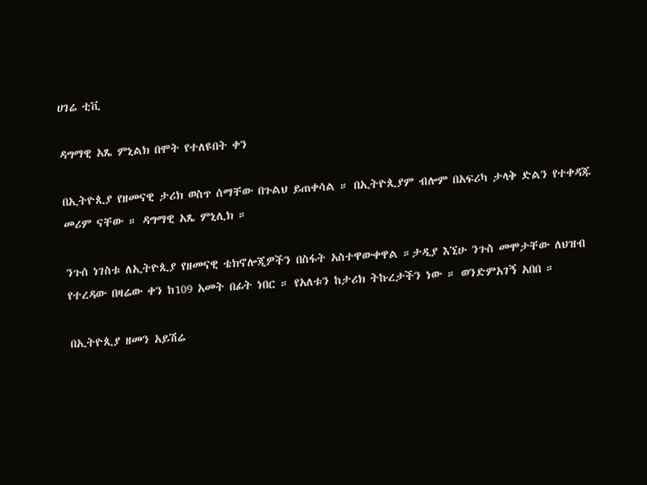ሀገሬ ቲቪ

ዳግማዊ አጼ ምኒልክ በሞት የተለዩበት ቀን

በኢትዮጲያ የዘመናዊ ታሪክ ወስጥ ሰማቸው በጉልህ ይጠቀሳል ። በኢትዮጲያም ብሎም በአፍሪካ ታላቅ ድልን የተቀዳጁ መሪም ናቸው ። ዳግማዊ አጼ ምኒሊክ ።

ንጉሰ ነገስቱ ለኢትዮጲያ የዘመናዊ ቴክኖሎጂዎችን በስፋት አስተዋውቀዋል ።ታዲያ እኚሁ ንጉስ መሞታቸው ለህዝብ የተረዳው በዛሬው ቀን ከ109 አመት በፊት ነበር ። የአለቱን ከታሪክ ትኩረታችን ነው ። ወንድምአገኝ አበበ ።

በኢትዮጲያ ዘመን አይሽሬ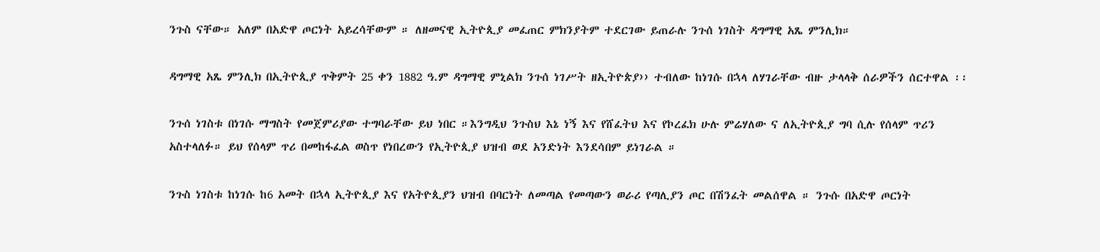ንጉስ ናቸው። አለም በአድዋ ጦርነት አይረሳቸውም ። ለዘመናዊ ኢትዮጲያ መፈጠር ምክንያትም ተደርገው ይጠራሉ ንጉሰ ነገስት ዳግማዊ አጼ ምንሊክ።

ዳግማዊ አጼ ምንሊክ በኢትዮጲያ ጥቅምት 25 ቀን 1882 ዓ.ም ዳግማዊ ምኒልክ ንጉሰ ነገሥት ዘኢትዮጵያ›› ተብለው ከነገሱ በኋላ ለሃገራቸው ብዙ ታላላቅ ሰራዎችን ሰርተዋል ፡፡

ንጉሰ ነገስቱ በነገሱ ማግስት የመጀምሪያው ተግባራቸው ይህ ነበር ።እንግዲህ ንጉስህ እኔ ነኝ እና የሸፈትህ እና የኮረፈክ ሁሉ ምሬሃለው ና ለኢትዮጲያ ግባ ሲሉ የሰላም ጥሪን አስተላለፉ። ይህ የሰላም ጥሪ በመከፋፈል ወስጥ የነበረውን የኢትዮጲያ ህዝብ ወደ አንድነት እንደሳበም ይነገራል ።

ንጉስ ነገስቱ ከነገሱ ከ6 አመት በኋላ ኢትዮጲያ እና የአትዮጲያን ህዝብ በባርነት ለመጣል የመጣውን ወራሪ የጣሊያን ጦር በሽንፈት መልሰዋል ። ንጉሱ በአድዋ ጦርነት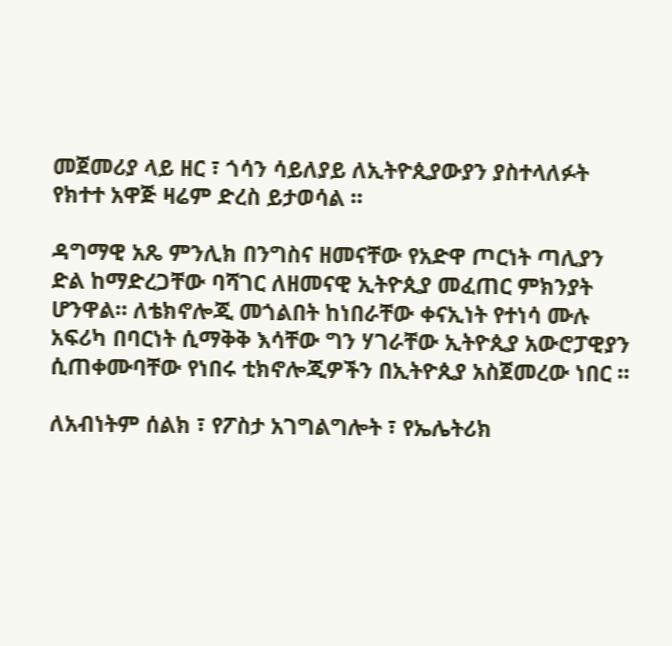መጀመሪያ ላይ ዘር ፣ ጎሳን ሳይለያይ ለኢትዮጲያውያን ያስተላለፉት የክተተ አዋጅ ዛሬም ድረስ ይታወሳል ።

ዳግማዊ አጼ ምንሊክ በንግስና ዘመናቸው የአድዋ ጦርነት ጣሊያን ድል ከማድረጋቸው ባሻገር ለዘመናዊ ኢትዮጲያ መፈጠር ምክንያት ሆንዋል። ለቴክኖሎጂ መጎልበት ከነበራቸው ቀናኢነት የተነሳ ሙሉ አፍሪካ በባርነት ሲማቅቅ እሳቸው ግን ሃገራቸው ኢትዮጲያ አውሮፓዊያን ሲጠቀሙባቸው የነበሩ ቲክኖሎጂዎችን በኢትዮጲያ አስጀመረው ነበር ።

ለአብነትም ሰልክ ፣ የፖስታ አገግልግሎት ፣ የኤሌትሪክ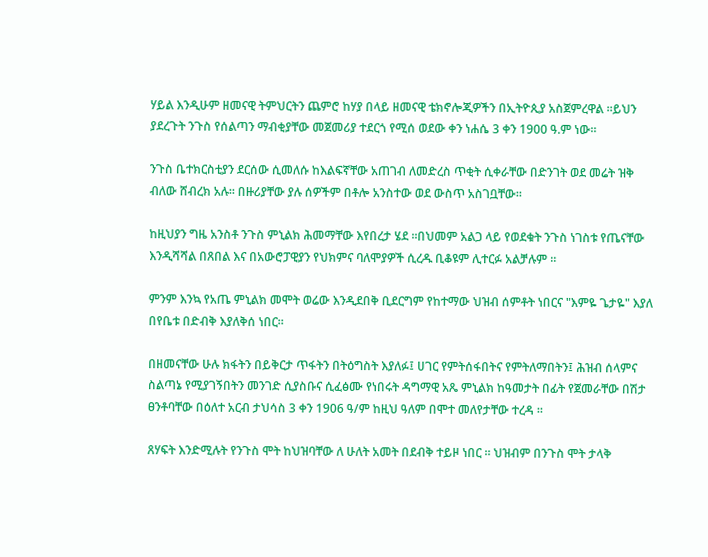ሃይል እንዲሁም ዘመናዊ ትምህርትን ጨምሮ ከሃያ በላይ ዘመናዊ ቴክኖሎጂዎችን በኢትዮጲያ አስጀምረዋል ።ይህን ያደረጉት ንጉስ የሰልጣን ማብቂያቸው መጀመሪያ ተደርጎ የሚሰ ወደው ቀን ነሐሴ 3 ቀን 1900 ዓ.ም ነው።

ንጉስ ቤተክርስቲያን ደርሰው ሲመለሱ ከእልፍኛቸው አጠገብ ለመድረስ ጥቂት ሲቀራቸው በድንገት ወደ መሬት ዝቅ ብለው ሸብረክ አሉ፡፡ በዙሪያቸው ያሉ ሰዎችም በቶሎ አንስተው ወደ ውስጥ አስገቧቸው።

ከዚህያን ግዜ አንስቶ ንጉስ ምኒልክ ሕመማቸው እየበረታ ሄደ ፡፡በህመም አልጋ ላይ የወደቁት ንጉስ ነገስቱ የጤናቸው እንዲሻሻል በጸበል እና በአውሮፓዊያን የህክምና ባለሞያዎች ሲረዱ ቢቆዩም ሊተርፉ አልቻሉም ።

ምንም እንኳ የአጤ ምኒልክ መሞት ወሬው እንዲደበቅ ቢደርግም የከተማው ህዝብ ሰምቶት ነበርና "እምዬ ጌታዬ" እያለ በየቤቱ በድብቅ እያለቅሰ ነበር።

በዘመናቸው ሁሉ ክፋትን በይቅርታ ጥፋትን በትዕግስት እያለፉ፤ ሀገር የምትሰፋበትና የምትለማበትን፤ ሕዝብ ሰላምና ስልጣኔ የሚያገኝበትን መንገድ ሲያስቡና ሲፈፅሙ የነበሩት ዳግማዊ አጼ ምኒልክ ከዓመታት በፊት የጀመራቸው በሽታ ፀንቶባቸው በዕለተ አርብ ታህሳስ 3 ቀን 1906 ዓ/ም ከዚህ ዓለም በሞተ መለየታቸው ተረዳ ።

ጸሃፍት እንድሚሉት የንጉስ ሞት ከህዝባቸው ለ ሁለት አመት በደብቅ ተይዞ ነበር ። ህዝብም በንጉስ ሞት ታላቅ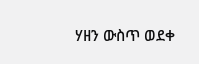ሃዘን ውስጥ ወደቀ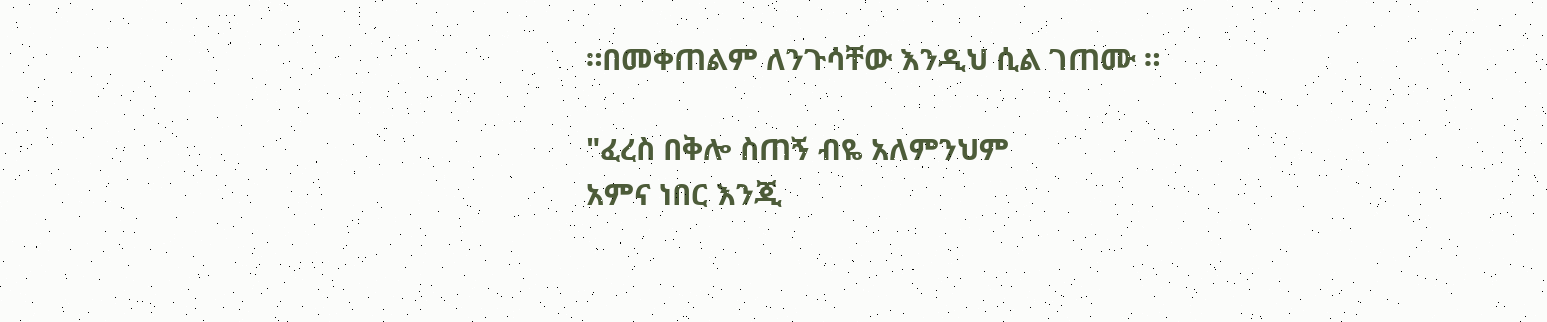።በመቀጠልም ለንጉሳቸው እንዲህ ሲል ገጠሙ ።

"ፈረስ በቅሎ ስጠኝ ብዬ አለምንህም
አምና ነበር እንጂ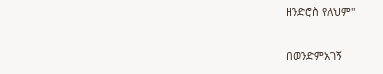ዘንድሮስ የለህም"

በወንድምአገኝ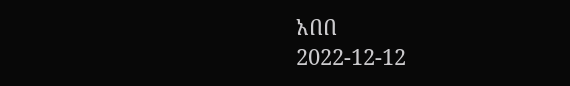አበበ
2022-12-12